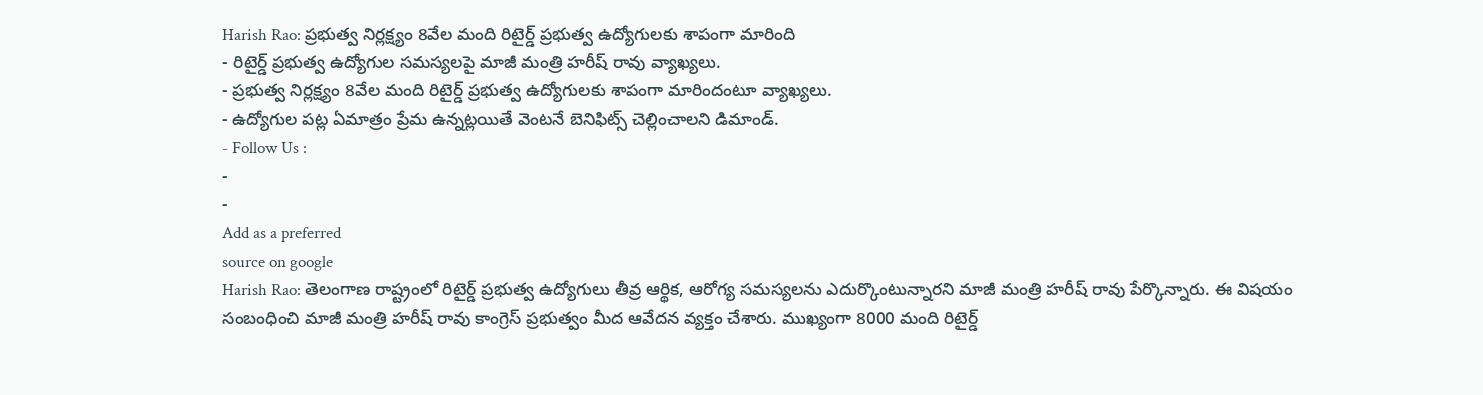Harish Rao: ప్రభుత్వ నిర్లక్ష్యం 8వేల మంది రిటైర్డ్ ప్రభుత్వ ఉద్యోగులకు శాపంగా మారింది
- రిటైర్డ్ ప్రభుత్వ ఉద్యోగుల సమస్యలపై మాజీ మంత్రి హరీష్ రావు వ్యాఖ్యలు.
- ప్రభుత్వ నిర్లక్ష్యం 8వేల మంది రిటైర్డ్ ప్రభుత్వ ఉద్యోగులకు శాపంగా మారిందంటూ వ్యాఖ్యలు.
- ఉద్యోగుల పట్ల ఏమాత్రం ప్రేమ ఉన్నట్లయితే వెంటనే బెనిఫిట్స్ చెల్లించాలని డిమాండ్.
- Follow Us :
-
-
Add as a preferred
source on google
Harish Rao: తెలంగాణ రాష్ట్రంలో రిటైర్డ్ ప్రభుత్వ ఉద్యోగులు తీవ్ర ఆర్థిక, ఆరోగ్య సమస్యలను ఎదుర్కొంటున్నారని మాజీ మంత్రి హరీష్ రావు పేర్కొన్నారు. ఈ విషయం సంబంధించి మాజీ మంత్రి హరీష్ రావు కాంగ్రెస్ ప్రభుత్వం మీద ఆవేదన వ్యక్తం చేశారు. ముఖ్యంగా 8000 మంది రిటైర్డ్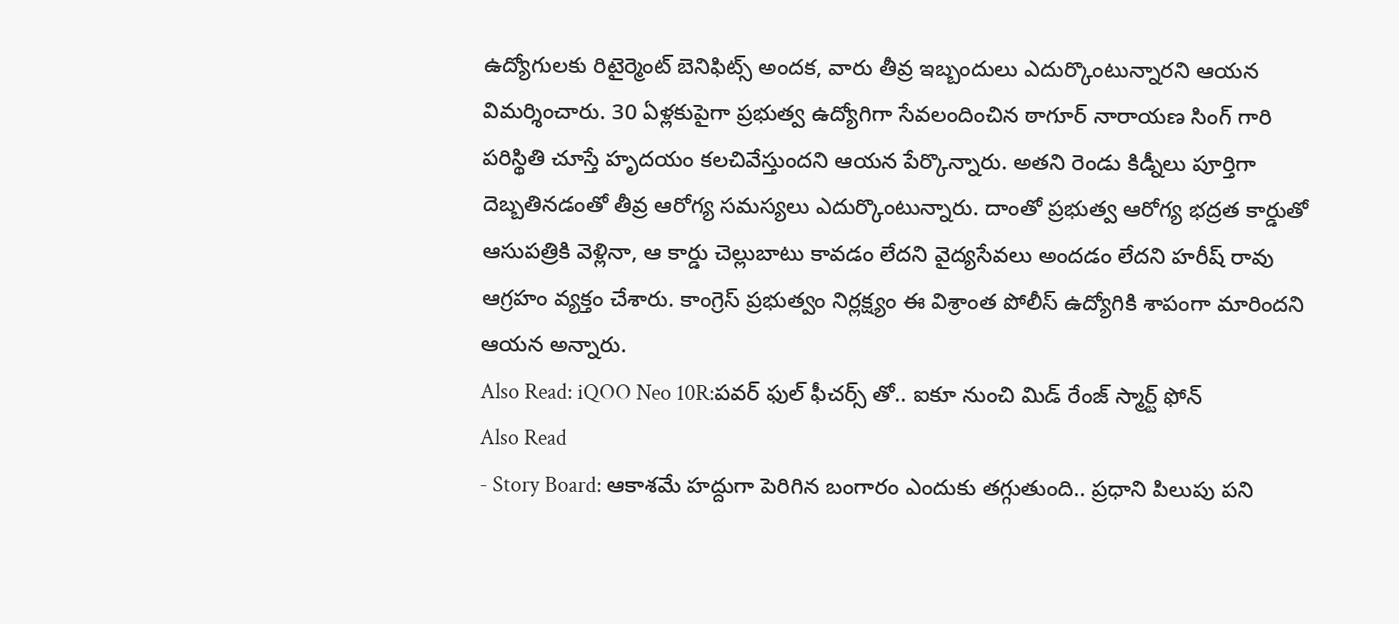ఉద్యోగులకు రిటైర్మెంట్ బెనిఫిట్స్ అందక, వారు తీవ్ర ఇబ్బందులు ఎదుర్కొంటున్నారని ఆయన విమర్శించారు. 30 ఏళ్లకుపైగా ప్రభుత్వ ఉద్యోగిగా సేవలందించిన ఠాగూర్ నారాయణ సింగ్ గారి పరిస్థితి చూస్తే హృదయం కలచివేస్తుందని ఆయన పేర్కొన్నారు. అతని రెండు కిడ్నీలు పూర్తిగా దెబ్బతినడంతో తీవ్ర ఆరోగ్య సమస్యలు ఎదుర్కొంటున్నారు. దాంతో ప్రభుత్వ ఆరోగ్య భద్రత కార్డుతో ఆసుపత్రికి వెళ్లినా, ఆ కార్డు చెల్లుబాటు కావడం లేదని వైద్యసేవలు అందడం లేదని హరీష్ రావు ఆగ్రహం వ్యక్తం చేశారు. కాంగ్రెస్ ప్రభుత్వం నిర్లక్ష్యం ఈ విశ్రాంత పోలీస్ ఉద్యోగికి శాపంగా మారిందని ఆయన అన్నారు.
Also Read: iQOO Neo 10R:పవర్ ఫుల్ ఫీచర్స్ తో.. ఐకూ నుంచి మిడ్ రేంజ్ స్మార్ట్ ఫోన్
Also Read
- Story Board: ఆకాశమే హద్దుగా పెరిగిన బంగారం ఎందుకు తగ్గుతుంది.. ప్రధాని పిలుపు పని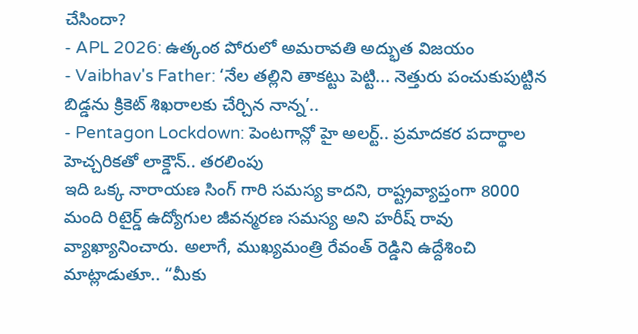చేసిందా?
- APL 2026: ఉత్కంఠ పోరులో అమరావతి అద్భుత విజయం
- Vaibhav's Father: ‘నేల తల్లిని తాకట్టు పెట్టి... నెత్తురు పంచుకుపుట్టిన బిడ్డను క్రికెట్ శిఖరాలకు చేర్చిన నాన్న’..
- Pentagon Lockdown: పెంటగాన్లో హై అలర్ట్.. ప్రమాదకర పదార్థాల హెచ్చరికతో లాక్డౌన్.. తరలింపు
ఇది ఒక్క నారాయణ సింగ్ గారి సమస్య కాదని, రాష్ట్రవ్యాప్తంగా 8000 మంది రిటైర్డ్ ఉద్యోగుల జీవన్మరణ సమస్య అని హరీష్ రావు వ్యాఖ్యానించారు. అలాగే, ముఖ్యమంత్రి రేవంత్ రెడ్డిని ఉద్దేశించి మాట్లాడుతూ.. “మీకు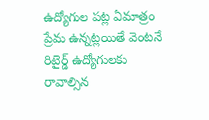ఉద్యోగుల పట్ల ఏమాత్రం ప్రేమ ఉన్నట్లయితే వెంటనే రిటైర్డ్ ఉద్యోగులకు రావాల్సిన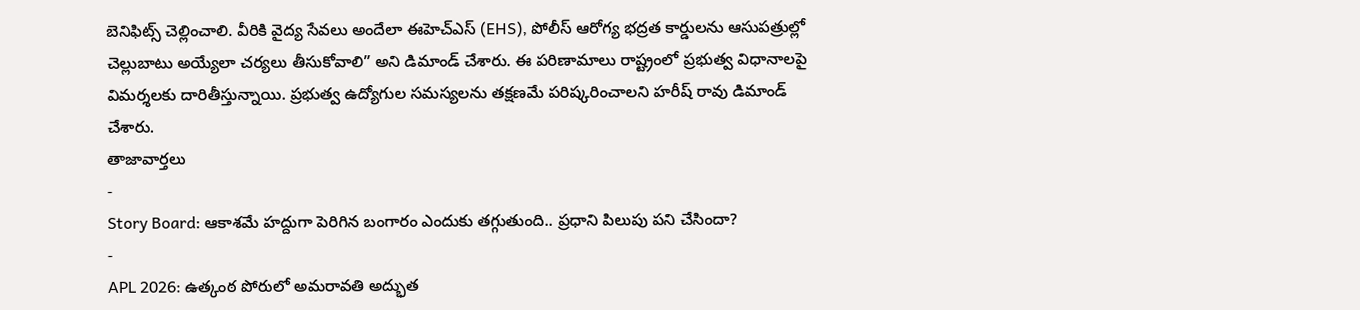బెనిఫిట్స్ చెల్లించాలి. వీరికి వైద్య సేవలు అందేలా ఈహెచ్ఎస్ (EHS), పోలీస్ ఆరోగ్య భద్రత కార్డులను ఆసుపత్రుల్లో చెల్లుబాటు అయ్యేలా చర్యలు తీసుకోవాలి” అని డిమాండ్ చేశారు. ఈ పరిణామాలు రాష్ట్రంలో ప్రభుత్వ విధానాలపై విమర్శలకు దారితీస్తున్నాయి. ప్రభుత్వ ఉద్యోగుల సమస్యలను తక్షణమే పరిష్కరించాలని హరీష్ రావు డిమాండ్ చేశారు.
తాజావార్తలు
-
Story Board: ఆకాశమే హద్దుగా పెరిగిన బంగారం ఎందుకు తగ్గుతుంది.. ప్రధాని పిలుపు పని చేసిందా?
-
APL 2026: ఉత్కంఠ పోరులో అమరావతి అద్భుత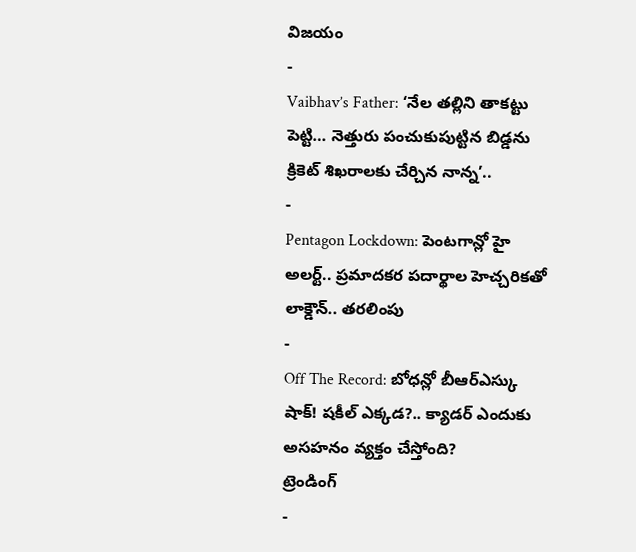విజయం
-
Vaibhav’s Father: ‘నేల తల్లిని తాకట్టు పెట్టి… నెత్తురు పంచుకుపుట్టిన బిడ్డను క్రికెట్ శిఖరాలకు చేర్చిన నాన్న’..
-
Pentagon Lockdown: పెంటగాన్లో హై అలర్ట్.. ప్రమాదకర పదార్థాల హెచ్చరికతో లాక్డౌన్.. తరలింపు
-
Off The Record: బోధన్లో బీఆర్ఎస్కు షాక్! షకీల్ ఎక్కడ?.. క్యాడర్ ఎందుకు అసహనం వ్యక్తం చేస్తోంది?
ట్రెండింగ్
-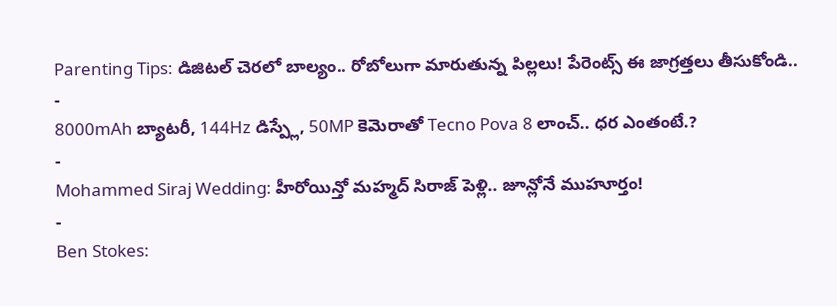Parenting Tips: డిజిటల్ చెరలో బాల్యం.. రోబోలుగా మారుతున్న పిల్లలు! పేరెంట్స్ ఈ జాగ్రత్తలు తీసుకోండి..
-
8000mAh బ్యాటరీ, 144Hz డిస్ప్లే, 50MP కెమెరాతో Tecno Pova 8 లాంచ్.. ధర ఎంతంటే.?
-
Mohammed Siraj Wedding: హీరోయిన్తో మహ్మద్ సిరాజ్ పెళ్లి.. జూన్లోనే ముహూర్తం!
-
Ben Stokes: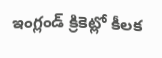ఇంగ్లండ్ క్రికెట్లో కీలక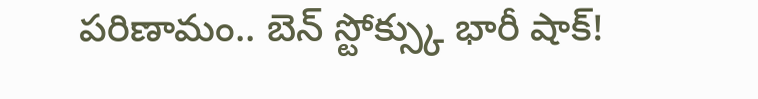పరిణామం.. బెన్ స్టోక్స్కు భారీ షాక్!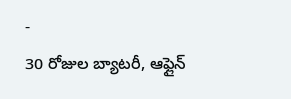-
30 రోజుల బ్యాటరీ, ఆఫ్లైన్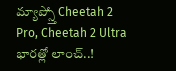మ్యాప్స్తో Cheetah 2 Pro, Cheetah 2 Ultra భారత్లో లాంచ్..!